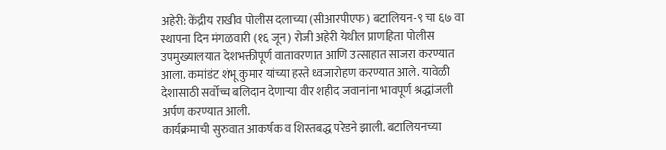अहेरी: केंद्रीय राखीव पोलीस दलाच्या (सीआरपीएफ) बटालियन-९ चा ६७ वा स्थापना दिन मंगळवारी (१६ जून) रोजी अहेरी येथील प्राणहिता पोलीस उपमुख्यालयात देशभक्तीपूर्ण वातावरणात आणि उत्साहात साजरा करण्यात आला. कमांडंट शंभू कुमार यांच्या हस्ते ध्वजारोहण करण्यात आले. यावेळी देशासाठी सर्वोच्च बलिदान देणाऱ्या वीर शहीद जवानांना भावपूर्ण श्रद्धांजली अर्पण करण्यात आली.
कार्यक्रमाची सुरुवात आकर्षक व शिस्तबद्ध परेडने झाली. बटालियनच्या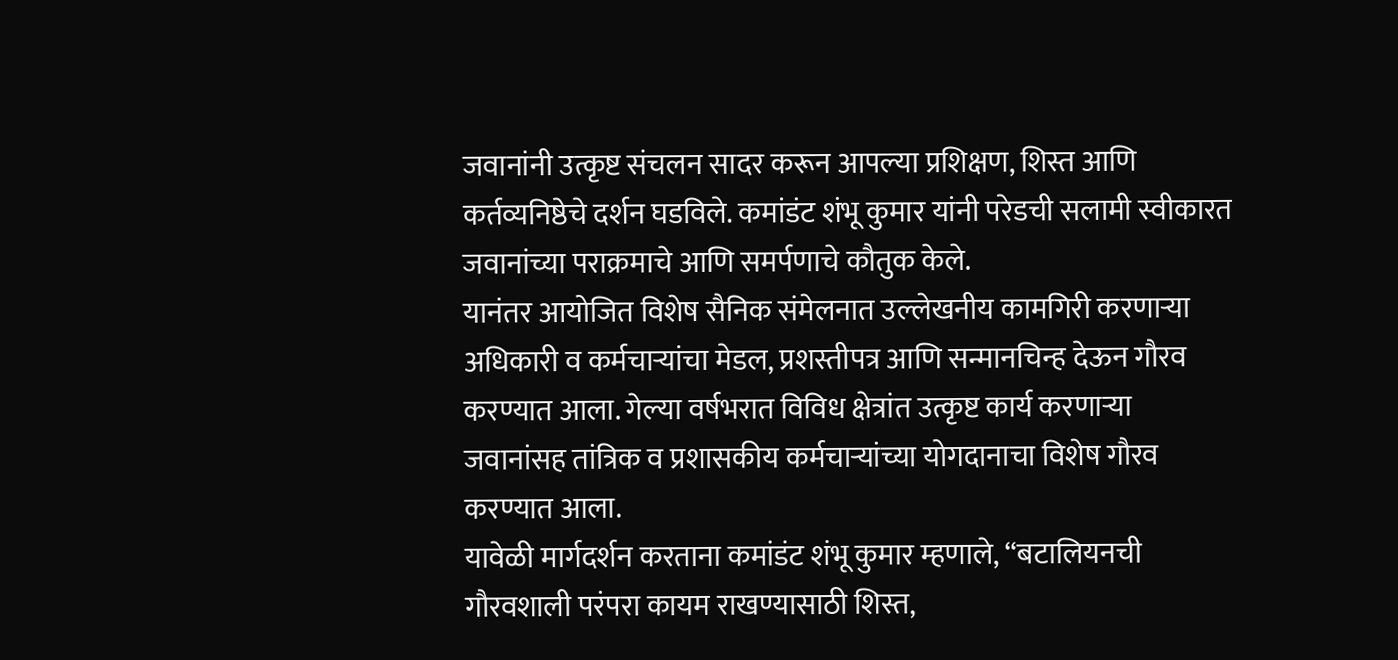जवानांनी उत्कृष्ट संचलन सादर करून आपल्या प्रशिक्षण, शिस्त आणि कर्तव्यनिष्ठेचे दर्शन घडविले. कमांडंट शंभू कुमार यांनी परेडची सलामी स्वीकारत जवानांच्या पराक्रमाचे आणि समर्पणाचे कौतुक केले.
यानंतर आयोजित विशेष सैनिक संमेलनात उल्लेखनीय कामगिरी करणाऱ्या अधिकारी व कर्मचाऱ्यांचा मेडल, प्रशस्तीपत्र आणि सन्मानचिन्ह देऊन गौरव करण्यात आला. गेल्या वर्षभरात विविध क्षेत्रांत उत्कृष्ट कार्य करणाऱ्या जवानांसह तांत्रिक व प्रशासकीय कर्मचाऱ्यांच्या योगदानाचा विशेष गौरव करण्यात आला.
यावेळी मार्गदर्शन करताना कमांडंट शंभू कुमार म्हणाले, “बटालियनची गौरवशाली परंपरा कायम राखण्यासाठी शिस्त,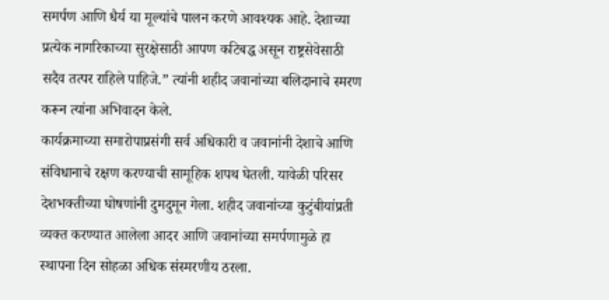समर्पण आणि धैर्य या मूल्यांचे पालन करणे आवश्यक आहे. देशाच्या प्रत्येक नागरिकाच्या सुरक्षेसाठी आपण कटिबद्ध असून राष्ट्रसेवेसाठी सदैव तत्पर राहिले पाहिजे.” त्यांनी शहीद जवानांच्या बलिदानाचे स्मरण करून त्यांना अभिवादन केले.
कार्यक्रमाच्या समारोपाप्रसंगी सर्व अधिकारी व जवानांनी देशाचे आणि संविधानाचे रक्षण करण्याची सामूहिक शपथ घेतली. यावेळी परिसर देशभक्तीच्या घोषणांनी दुमदुमून गेला. शहीद जवानांच्या कुटुंबीयांप्रती व्यक्त करण्यात आलेला आदर आणि जवानांच्या समर्पणामुळे हा स्थापना दिन सोहळा अधिक संस्मरणीय ठरला.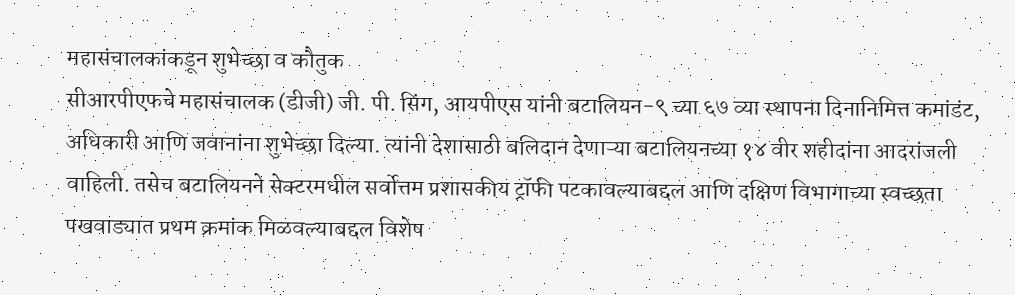महासंचालकांकडून शुभेच्छा व कौतुक
सीआरपीएफचे महासंचालक (डीजी) जी. पी. सिंग, आयपीएस यांनी बटालियन-९ च्या ६७ व्या स्थापना दिनानिमित्त कमांडंट, अधिकारी आणि जवानांना शुभेच्छा दिल्या. त्यांनी देशासाठी बलिदान देणाऱ्या बटालियनच्या १४ वीर शहीदांना आदरांजली वाहिली. तसेच बटालियनने सेक्टरमधील सर्वोत्तम प्रशासकीय ट्रॉफी पटकावल्याबद्दल आणि दक्षिण विभागाच्या स्वच्छता पखवाड्यात प्रथम क्रमांक मिळवल्याबद्दल विशेष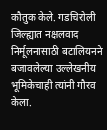कौतुक केले. गडचिरोली जिल्ह्यात नक्षलवाद निर्मूलनासाठी बटालियनने बजावलेल्या उल्लेखनीय भूमिकेचाही त्यांनी गौरव केला.